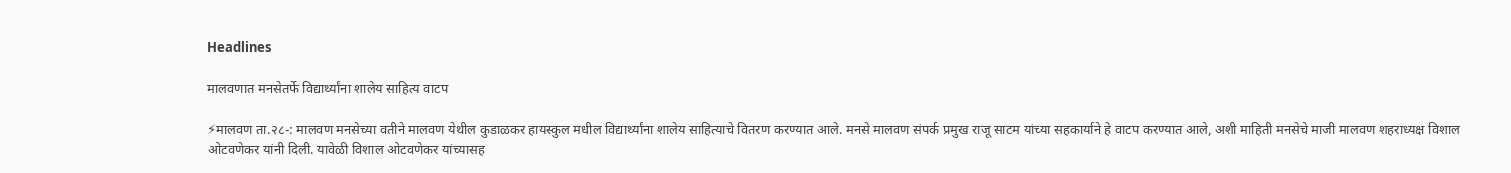Headlines

मालवणात मनसेतर्फे विद्यार्थ्यांना शालेय साहित्य वाटप

⚡मालवण ता.२८-: मालवण मनसेच्या वतीने मालवण येथील कुडाळकर हायस्कुल मधील विद्यार्थ्यांना शालेय साहित्याचे वितरण करण्यात आले. मनसे मालवण संपर्क प्रमुख राजू साटम यांच्या सहकार्याने हे वाटप करण्यात आले, अशी माहिती मनसेचे माजी मालवण शहराध्यक्ष विशाल ओटवणेकर यांनी दिली. यावेळी विशाल ओटवणेकर यांच्यासह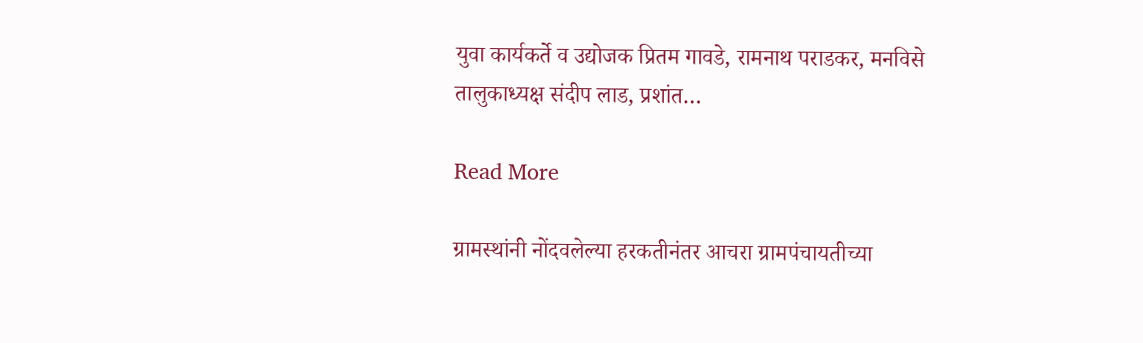युवा कार्यकर्ते व उद्योजक प्रितम गावडे, रामनाथ पराडकर, मनविसे तालुकाध्यक्ष संदीप लाड, प्रशांत…

Read More

ग्रामस्थांनी नोंदवलेल्या हरकतीनंतर आचरा ग्रामपंचायतीच्या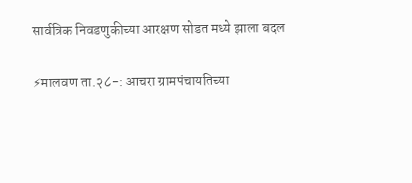सार्वत्रिक निवडणुकीच्या आरक्षण सोडत मध्ये झाला बदल

⚡मालवण ता.२८-: आचरा ग्रामपंचायतिच्या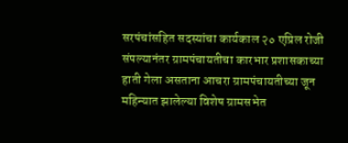सरपंचांसहित सदस्यांचा कार्यकाल २० एप्रिल रोजी संपल्यानंतर ग्रामपंचायतीचा कारभार प्रशासकाच्या हाती गेला असताना आचरा ग्रामपंचायतीच्या जून महिन्यात झालेल्या विशेष ग्रामसभेत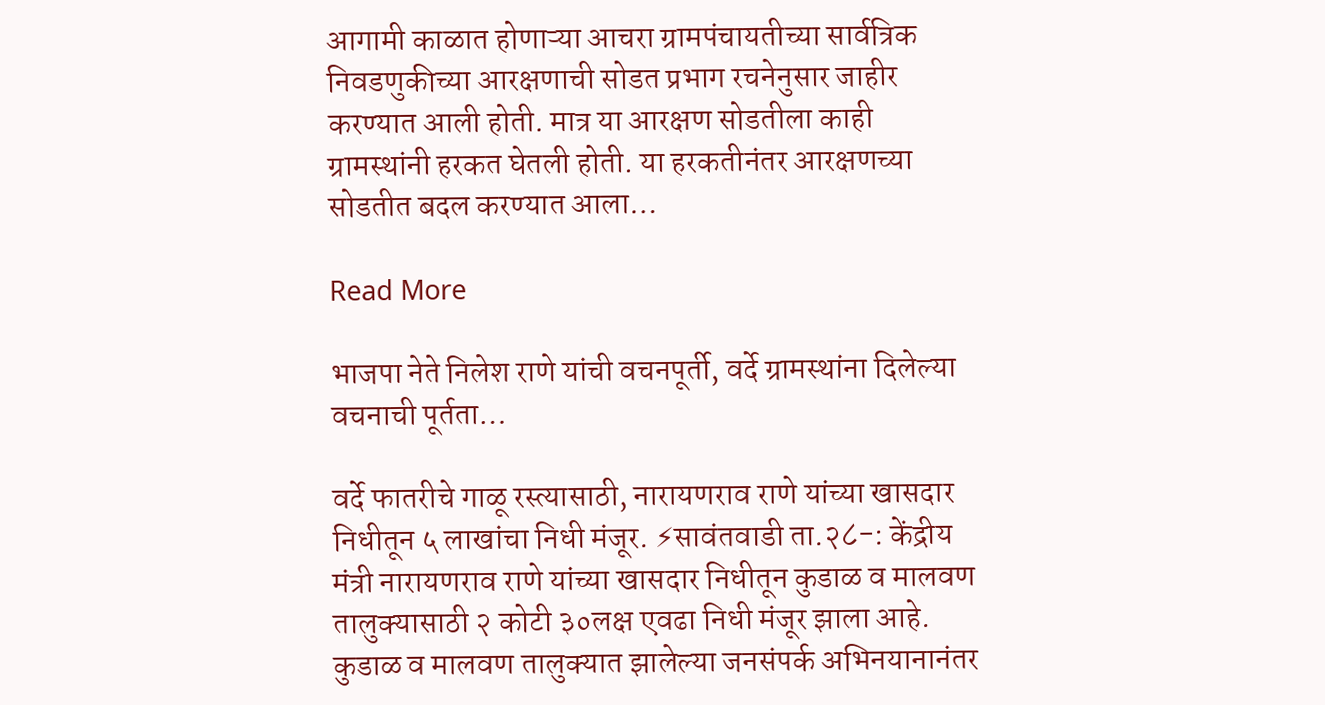आगामी काळात होणाऱ्या आचरा ग्रामपंचायतीच्या सार्वत्रिक निवडणुकीच्या आरक्षणाची सोडत प्रभाग रचनेनुसार जाहीर करण्यात आली होती. मात्र या आरक्षण सोडतीला काही ग्रामस्थांनी हरकत घेतली होती. या हरकतीनंतर आरक्षणच्या सोडतीत बदल करण्यात आला…

Read More

भाजपा नेते निलेश राणे यांची वचनपूर्ती, वर्दे ग्रामस्थांना दिलेल्या वचनाची पूर्तता…

वर्दे फातरीचे गाळू रस्त्यासाठी, नारायणराव राणे यांच्या खासदार निधीतून ५ लाखांचा निधी मंजूर. ⚡सावंतवाडी ता.२८-: केंद्रीय मंत्री नारायणराव राणे यांच्या खासदार निधीतून कुडाळ व मालवण तालुक्यासाठी २ कोटी ३०लक्ष एवढा निधी मंजूर झाला आहे. कुडाळ व मालवण तालुक्यात झालेल्या जनसंपर्क अभिनयानानंतर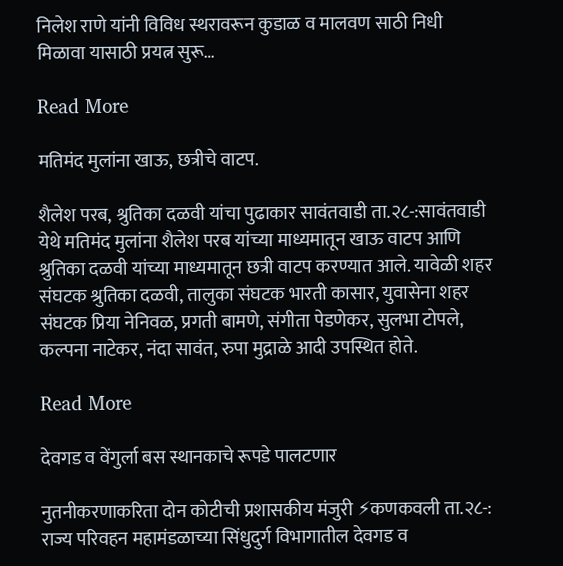निलेश राणे यांनी विविध स्थरावरून कुडाळ व मालवण साठी निधी मिळावा यासाठी प्रयत्न सुरू…

Read More

मतिमंद मुलांना खाऊ, छत्रीचे वाटप.

शैलेश परब, श्रुतिका दळवी यांचा पुढाकार सावंतवाडी ता.२८-:सावंतवाडी येथे मतिमंद मुलांना शैलेश परब यांच्या माध्यमातून खाऊ वाटप आणि श्रुतिका दळवी यांच्या माध्यमातून छत्री वाटप करण्यात आले. यावेळी शहर संघटक श्रुतिका दळवी, तालुका संघटक भारती कासार, युवासेना शहर संघटक प्रिया नेनिवळ, प्रगती बामणे, संगीता पेडणेकर, सुलभा टोपले, कल्पना नाटेकर, नंदा सावंत, रुपा मुद्राळे आदी उपस्थित होते.

Read More

देवगड व वेंगुर्ला बस स्थानकाचे रूपडे पालटणार

नुतनीकरणाकरिता दोन कोटीची प्रशासकीय मंजुरी ⚡कणकवली ता.२८-: राज्य परिवहन महामंडळाच्या सिंधुदुर्ग विभागातील देवगड व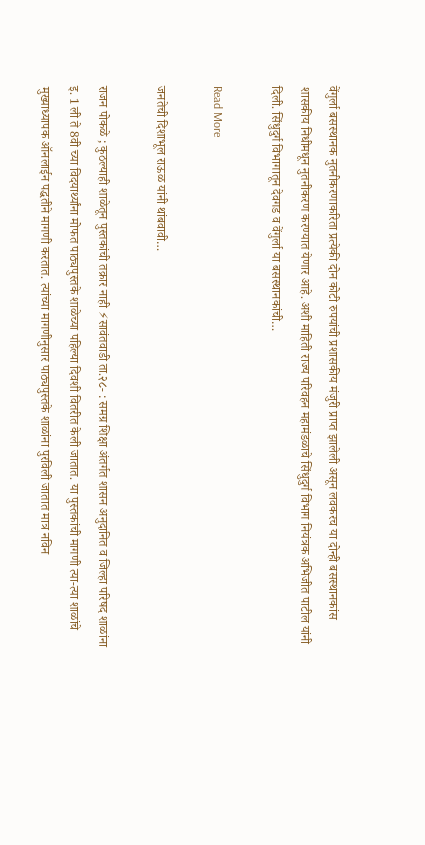वेंगुर्ला बसस्थानक नुतनीकरणाकरिता प्रत्येकी दोन कोटी रुपयांची प्रशासकीय मंजुरी प्राप्त झालेली असून लवकरच या दोन्ही बसस्थानकांस शासकीय निधीमधून नुतनीकरण करण्यात येणार आहे. अशी माहिती राज्य परिवहन महामंडळाचे सिंधुदुर्ग विभाग नियंत्रक अभिजीत पाटील यांनी दिली. सिंधुदुर्ग विभागातून देवगड व वेंगुर्ला या बसस्थानकांची…

Read More

जनतेची दिशाभूल राऊळ यांनी थांबवावी…

राजन पोकळे ; कुठल्याही शाळेतून पुस्तकांची तक्रार नाही ⚡सावंतवाडी ता.२८- : समग्र शिक्षा अंतर्गत शासन अनुदानित व जिल्हा परिषद शाळांना इ. 1 ली ते 8वी च्या विदयार्थ्यांना मोफत पाठ्यपुस्तके शाळेच्या पहिल्या दिवशी वितरीत केली जातात. या पुस्तकांची मागणी त्या-त्या शाळांचे मुख्याध्यापक ऑनलाईन पद्धतीने मागणी करतात. त्यांच्या मागणीनुसार पाठ्यपुस्तके शाळांना पुरविली जातात मात्र नविन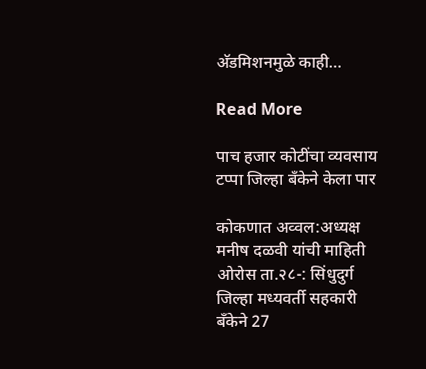अ‍ॅडमिशनमुळे काही…

Read More

पाच हजार कोटींचा व्यवसाय टप्पा जिल्हा बँकेने केला पार

कोकणात अव्वल:अध्यक्ष मनीष दळवी यांची माहिती ओरोस ता.२८-: सिंधुदुर्ग जिल्हा मध्यवर्ती सहकारी बँकेने 27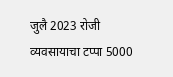जुलै 2023 रोजी व्यवसायाचा टप्पा 5000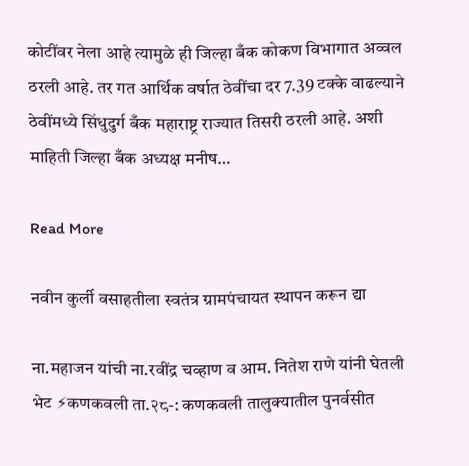कोटींवर नेला आहे त्यामुळे ही जिल्हा बँक कोकण विभागात अव्वल ठरली आहे. तर गत आर्थिक वर्षात ठेवींचा दर 7.39 टक्के वाढल्याने ठेवींमध्ये सिंधुदुर्ग बँक महाराष्ट्र राज्यात तिसरी ठरली आहे. अशी माहिती जिल्हा बँक अध्यक्ष मनीष…

Read More

नवीन कुर्ली वसाहतीला स्वतंत्र ग्रामपंचायत स्थापन करून द्या

ना.महाजन यांची ना.रवींद्र चव्हाण व आम. नितेश राणे यांनी घेतली भेट ⚡कणकवली ता.२८-: कणकवली तालुक्यातील पुनर्वसीत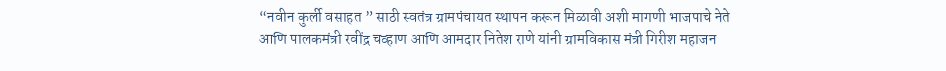“नवीन कुर्ली वसाहत ” साठी स्वतंत्र ग्रामपंचायत स्थापन करून मिळावी अशी मागणी भाजपाचे नेते आणि पालकमंत्री रवींद्र चव्हाण आणि आमदार नितेश राणे यांनी ग्रामविकास मंत्री गिरीश महाजन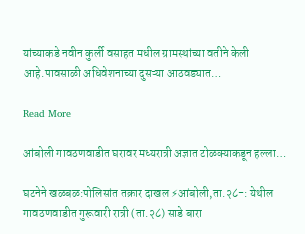यांच्याकडे नवीन कुर्ली वसाहत मधील ग्रामस्थांच्या वतीने केली आहे.पावसाळी अधिवेशनाच्या दुसऱ्या आठवड्यात…

Read More

आंबोली गावठणवाडीत घरावर मध्यरात्री अज्ञात टोळक्याकडून हल्ला…

घटनेने खळबळ:पोलिसांत तक्रार दाखल ⚡आंबोली,ता.२८-: येथील गावठणवाडीत गुरूवारी रात्री (ता.२८) साडे बारा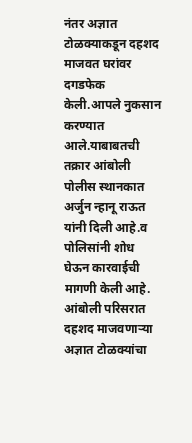नंतर अज्ञात टोळक्याकडून दहशद माजवत घरांवर दगडफेक केली.आपले नुकसान करण्यात आले.याबाबतची तक्रार आंबोली पोलीस स्थानकात अर्जुन न्हानू राऊत यांनी दिली आहे.व पोलिसांनी शोध घेऊन कारवाईची मागणी केली आहे. आंबोली परिसरात दहशद माजवणाऱ्या अज्ञात टोळक्यांचा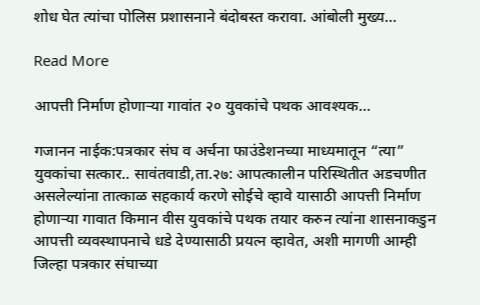शोध घेत त्यांचा पोलिस प्रशासनाने बंदोबस्त करावा. आंबोली मुख्य…

Read More

आपत्ती निर्माण होणाऱ्या गावांत २० युवकांचे पथक आवश्यक…

गजानन नाईक:पत्रकार संघ व अर्चना फाउंडेशनच्या माध्यमातून “त्या” युवकांचा सत्कार.. सावंतवाडी,ता.२७: आपत्कालीन परिस्थितीत अडचणीत असलेल्यांना तात्काळ सहकार्य करणे सोईचे व्हावे यासाठी आपत्ती निर्माण होणार्‍या गावात किमान वीस युवकांचे पथक तयार करुन त्यांना शासनाकडुन आपत्ती व्यवस्थापनाचे धडे देण्यासाठी प्रयत्न व्हावेत, अशी मागणी आम्ही जिल्हा पत्रकार संघाच्या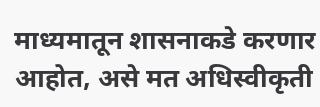माध्यमातून शासनाकडे करणार आहोत, असे मत अधिस्वीकृती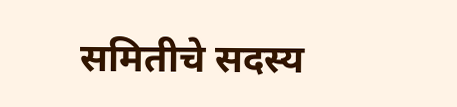समितीचे सदस्य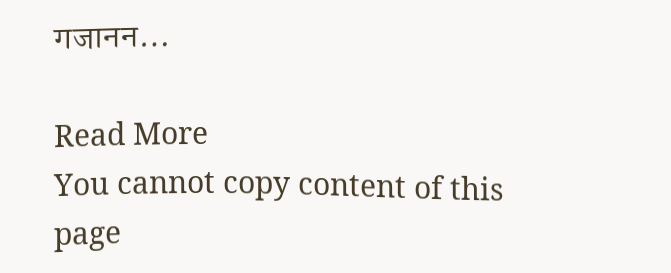गजानन…

Read More
You cannot copy content of this page